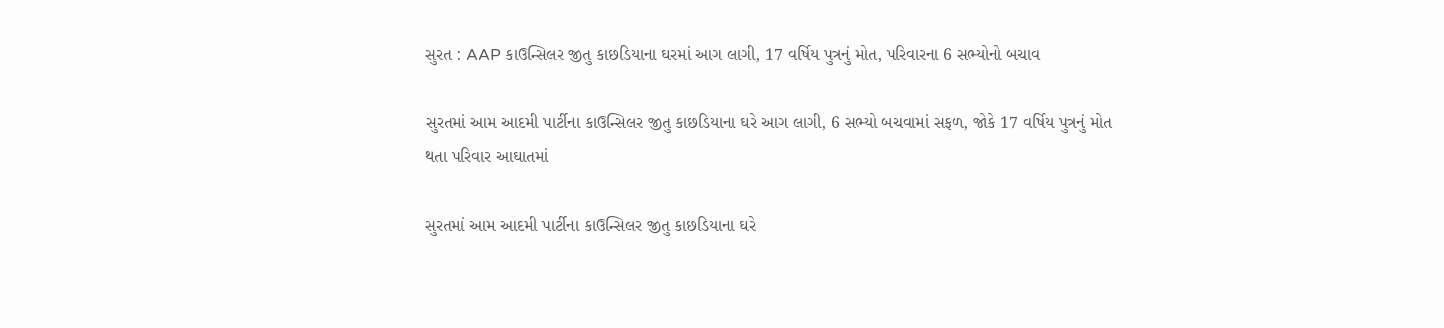સુરત : AAP કાઉન્સિલર જીતુ કાછડિયાના ઘરમાં આગ લાગી, 17 વર્ષિય પુત્રનું મોત, પરિવારના 6 સભ્યોનો બચાવ

સુરતમાં આમ આદમી પાર્ટીના કાઉન્સિલર જીતુ કાછડિયાના ઘરે આગ લાગી, 6 સભ્યો બચવામાં સફળ, જોકે 17 વર્ષિય પુત્રનું મોત થતા પરિવાર આઘાતમાં

સુરતમાં આમ આદમી પાર્ટીના કાઉન્સિલર જીતુ કાછડિયાના ઘરે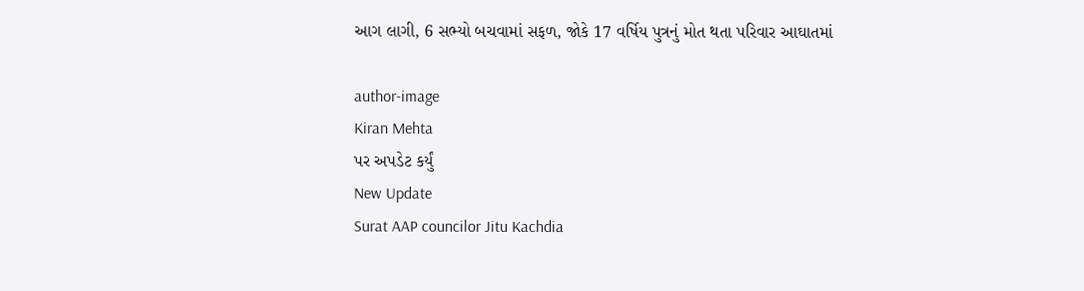આગ લાગી, 6 સભ્યો બચવામાં સફળ, જોકે 17 વર્ષિય પુત્રનું મોત થતા પરિવાર આઘાતમાં

author-image
Kiran Mehta
પર અપડેટ કર્યું
New Update
Surat AAP councilor Jitu Kachdia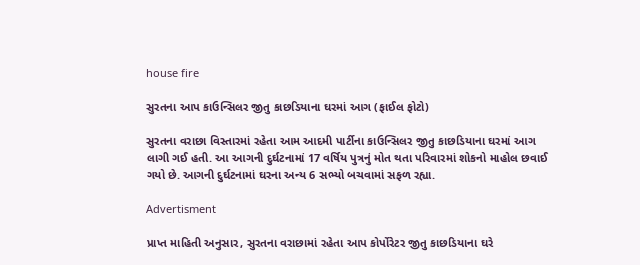house fire

સુરતના આપ કાઉન્સિલર જીતુ કાછડિયાના ઘરમાં આગ (ફાઈલ ફોટો)

સુરતના વરાછા વિસ્તારમાં રહેતા આમ આદમી પાર્ટીના કાઉન્સિલર જીતુ કાછડિયાના ઘરમાં આગ લાગી ગઈ હતી. આ આગની દુર્ઘટનામાં 17 વર્ષિય પુત્રનું મોત થતા પરિવારમાં શોકનો માહોલ છવાઈ ગયો છે. આગની દુર્ઘટનામાં ઘરના અન્ય 6 સભ્યો બચવામાં સફળ રહ્યા.

Advertisment

પ્રાપ્ત માહિતી અનુસાર, સુરતના વરાછામાં રહેતા આપ કોર્પોરેટર જીતુ કાછડિયાના ઘરે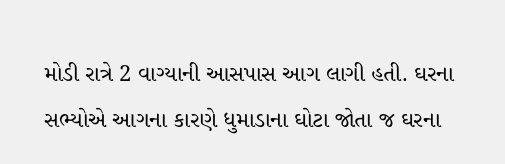મોડી રાત્રે 2 વાગ્યાની આસપાસ આગ લાગી હતી. ઘરના સભ્યોએ આગના કારણે ધુમાડાના ઘોટા જોતા જ ઘરના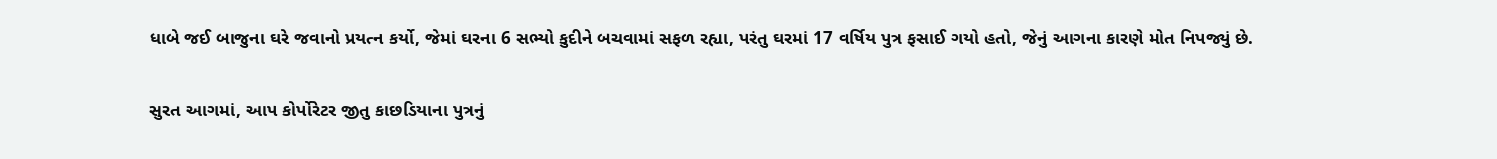ધાબે જઈ બાજુના ઘરે જવાનો પ્રયત્ન કર્યો, જેમાં ઘરના 6 સભ્યો કુદીને બચવામાં સફળ રહ્યા, પરંતુ ઘરમાં 17 વર્ષિય પુત્ર ફસાઈ ગયો હતો, જેનું આગના કારણે મોત નિપજ્યું છે.

સુરત આગમાં, આપ કોર્પોરેટર જીતુ કાછડિયાના પુત્રનું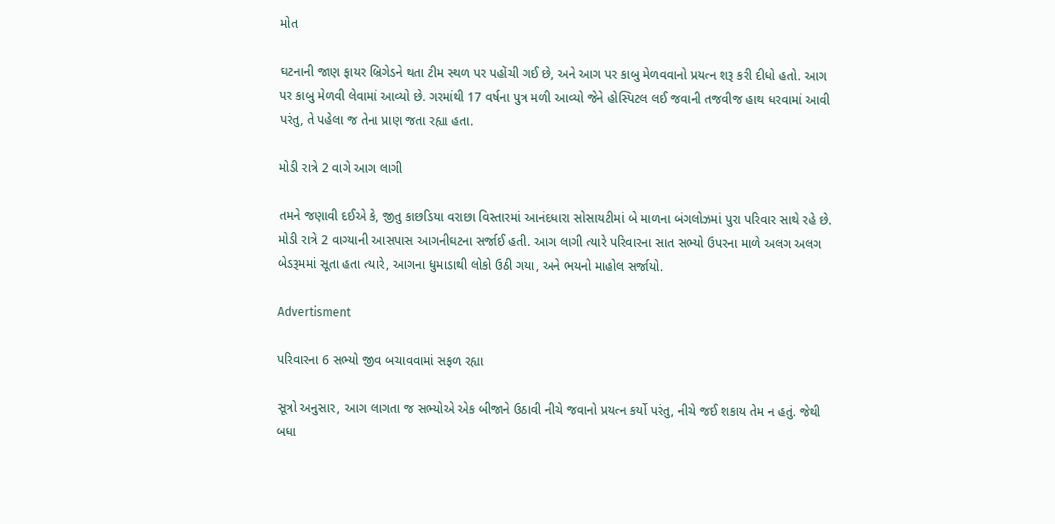મોત

ઘટનાની જાણ ફાયર બ્રિગેડને થતા ટીમ સ્થળ પર પહોંચી ગઈ છે, અને આગ પર કાબુ મેળવવાનો પ્રયત્ન શરૂ કરી દીધો હતો. આગ પર કાબુ મેળવી લેવામાં આવ્યો છે. ગરમાંથી 17 વર્ષના પુત્ર મળી આવ્યો જેને હોસ્પિટલ લઈ જવાની તજવીજ હાથ ધરવામાં આવી પરંતુ, તે પહેલા જ તેના પ્રાણ જતા રહ્યા હતા.

મોડી રાત્રે 2 વાગે આગ લાગી

તમને જણાવી દઈએ કે, જીતુ કાછડિયા વરાછા વિસ્તારમાં આનંદધારા સોસાયટીમાં બે માળના બંગલોઝમાં પુરા પરિવાર સાથે રહે છે. મોડી રાત્રે 2 વાગ્યાની આસપાસ આગનીઘટના સર્જાઈ હતી. આગ લાગી ત્યારે પરિવારના સાત સભ્યો ઉપરના માળે અલગ અલગ બેડરૂમમાં સૂતા હતા ત્યારે, આગના ધુમાડાથી લોકો ઉઠી ગયા, અને ભયનો માહોલ સર્જાયો.

Advertisment

પરિવારના 6 સભ્યો જીવ બચાવવામાં સફળ રહ્યા

સૂત્રો અનુસાર, આગ લાગતા જ સભ્યોએ એક બીજાને ઉઠાવી નીચે જવાનો પ્રયત્ન કર્યો પરંતુ, નીચે જઈ શકાય તેમ ન હતું. જેથી બધા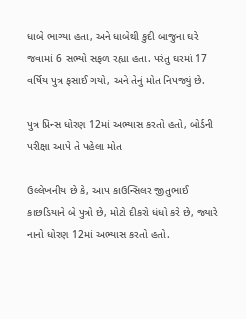ધાબે ભાગ્યા હતા, અને ધાબેથી કુદી બાજુના ઘરે જવામાં 6 સભ્યો સફળ રહ્યા હતા. પરંતુ ઘરમાં 17 વર્ષિય પુત્ર ફસાઈ ગયો, અને તેનું મોત નિપજ્યું છે.

પુત્ર પ્રિન્સ ધોરણ 12માં અભ્યાસ કરતો હતો, બોર્ડની પરીક્ષા આપે તે પહેલા મોત

ઉલ્લેખનીય છે કે, આપ કાઉન્સિલર જીતુભાઈ કાછડિયાને બે પુત્રો છે, મોટો દીકરો ધંધો કરે છે, જ્યારે નાનો ધોરણ 12માં અભ્યાસ કરતો હતો.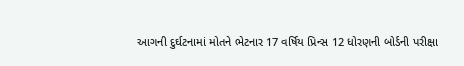આગની દુર્ઘટનામાં મોતને ભેટનાર 17 વર્ષિય પ્રિન્સ 12 ધોરણની બોર્ડની પરીક્ષા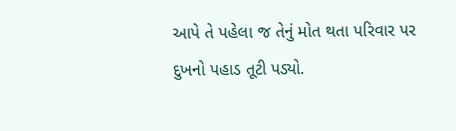આપે તે પહેલા જ તેનું મોત થતા પરિવાર પર દુખનો પહાડ તૂટી પડ્યો.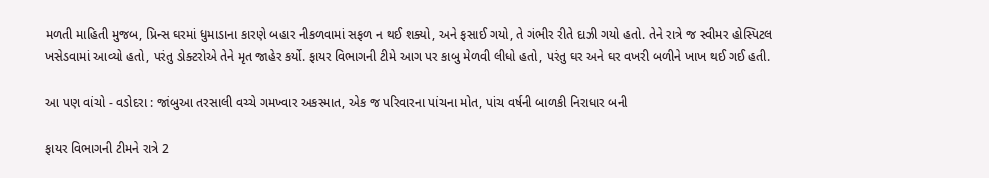મળતી માહિતી મુજબ, પ્રિન્સ ઘરમાં ધુમાડાના કારણે બહાર નીકળવામાં સફળ ન થઈ શક્યો, અને ફસાઈ ગયો, તે ગંભીર રીતે દાઝી ગયો હતો. તેને રાત્રે જ સ્વીમર હોસ્પિટલ ખસેડવામાં આવ્યો હતો, પરંતુ ડોક્ટરોએ તેને મૃત જાહેર કર્યો. ફાયર વિભાગની ટીમે આગ પર કાબુ મેળવી લીધો હતો, પરંતુ ઘર અને ઘર વખરી બળીને ખાખ થઈ ગઈ હતી.

આ પણ વાંચો - વડોદરા : જાંબુઆ તરસાલી વચ્ચે ગમખ્વાર અકસ્માત, એક જ પરિવારના પાંચના મોત, પાંચ વર્ષની બાળકી નિરાધાર બની

ફાયર વિભાગની ટીમને રાત્રે 2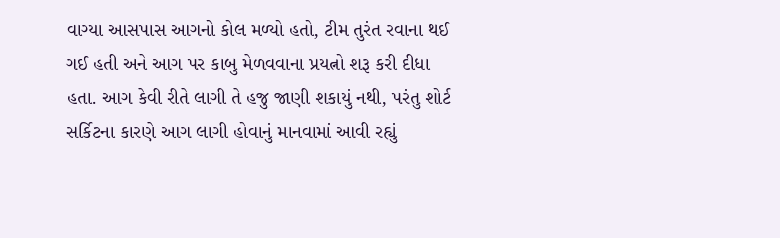વાગ્યા આસપાસ આગનો કોલ મળ્યો હતો, ટીમ તુરંત રવાના થઈ ગઈ હતી અને આગ પર કાબુ મેળવવાના પ્રયત્નો શરૂ કરી દીધા હતા. આગ કેવી રીતે લાગી તે હજુ જાણી શકાયું નથી, પરંતુ શોર્ટ સર્કિટના કારણે આગ લાગી હોવાનું માનવામાં આવી રહ્યું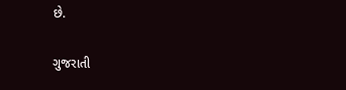છે.

ગુજરાતી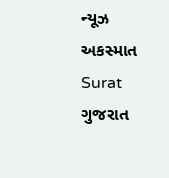ન્યૂઝ અકસ્માત Surat ગુજરાત